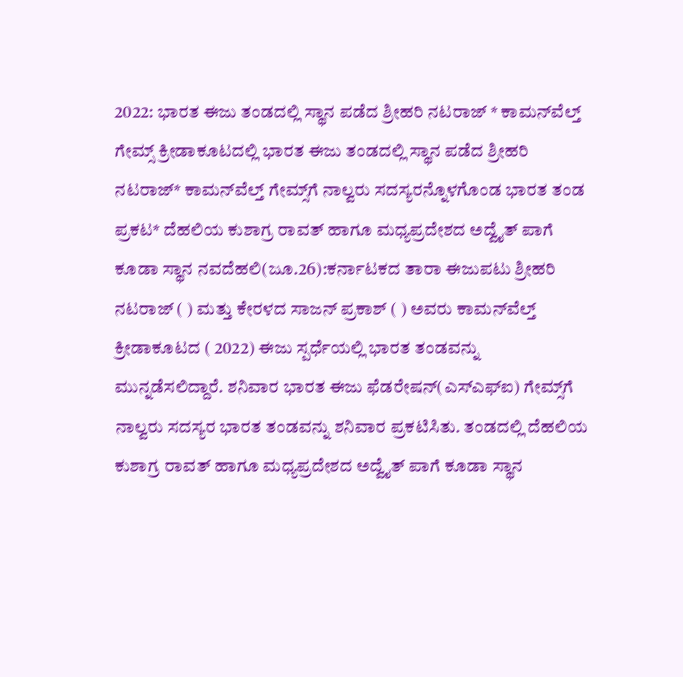2022: ಭಾರತ ಈಜು ತಂಡದಲ್ಲಿ ಸ್ಥಾನ ಪಡೆದ ಶ್ರೀಹರಿ ನಟರಾಜ್ * ಕಾಮನ್‌ವೆಲ್ತ್‌ ಗೇಮ್ಸ್‌ ಕ್ರೀಡಾಕೂಟದಲ್ಲಿ ಭಾರತ ಈಜು ತಂಡದಲ್ಲಿ ಸ್ಥಾನ ಪಡೆದ ಶ್ರೀಹರಿ ನಟರಾಜ್* ಕಾಮನ್‌ವೆಲ್ತ್‌ ಗೇಮ್ಸ್‌ಗೆ ನಾಲ್ವರು ಸದಸ್ಯರನ್ನೊಳಗೊಂಡ ಭಾರತ ತಂಡ ಪ್ರಕಟ* ದೆಹಲಿಯ ಕುಶಾಗ್ರ ರಾವತ್‌ ಹಾಗೂ ಮಧ್ಯಪ್ರದೇಶದ ಅದ್ವೈತ್‌ ಪಾಗೆ ಕೂಡಾ ಸ್ಥಾನ ನವದೆಹಲಿ(ಜೂ.26):ಕರ್ನಾಟಕದ ತಾರಾ ಈಜುಪಟು ಶ್ರೀಹರಿ ನಟರಾಜ್‌ ( ) ಮತ್ತು ಕೇರಳದ ಸಾಜನ್‌ ಪ್ರಕಾಶ್‌ ( ) ಅವರು ಕಾಮನ್‌ವೆಲ್ತ್‌ ಕ್ರೀಡಾಕೂಟದ ( 2022) ಈಜು ಸ್ಪರ್ಧೆಯಲ್ಲಿ ಭಾರತ ತಂಡವನ್ನು ಮುನ್ನಡೆಸಲಿದ್ದಾರೆ. ಶನಿವಾರ ಭಾರತ ಈಜು ಫೆಡರೇಷನ್‌(ಎಸ್‌ಎಫ್‌ಐ) ಗೇಮ್ಸ್‌ಗೆ ನಾಲ್ವರು ಸದಸ್ಯರ ಭಾರತ ತಂಡವನ್ನು ಶನಿವಾರ ಪ್ರಕಟಿಸಿತು. ತಂಡದಲ್ಲಿ ದೆಹಲಿಯ ಕುಶಾಗ್ರ ರಾವತ್‌ ಹಾಗೂ ಮಧ್ಯಪ್ರದೇಶದ ಅದ್ವೈತ್‌ ಪಾಗೆ ಕೂಡಾ ಸ್ಥಾನ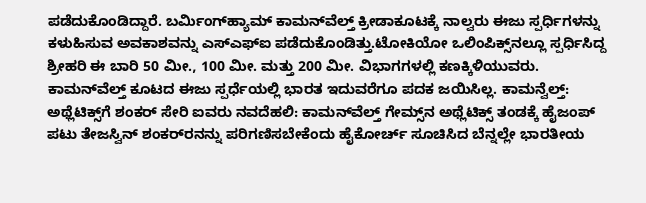ಪಡೆದುಕೊಂಡಿದ್ದಾರೆ. ಬರ್ಮಿಂಗ್‌ಹ್ಯಾಮ್‌ ಕಾಮನ್‌ವೆಲ್ತ್‌ ಕ್ರೀಡಾಕೂಟಕ್ಕೆ ನಾಲ್ವರು ಈಜು ಸ್ಪರ್ಧಿಗಳನ್ನು ಕಳುಹಿಸುವ ಅವಕಾಶವನ್ನು ಎಸ್‌ಎಫ್‌ಐ ಪಡೆದುಕೊಂಡಿತ್ತು.ಟೋಕಿಯೋ ಒಲಿಂಪಿಕ್ಸ್‌ನಲ್ಲೂ ಸ್ಪರ್ಧಿಸಿದ್ದ ಶ್ರೀಹರಿ ಈ ಬಾರಿ 50 ಮೀ., 100 ಮೀ. ಮತ್ತು 200 ಮೀ. ವಿಭಾಗಗಳಲ್ಲಿ ಕಣಕ್ಕಿಳಿಯುವರು. ಕಾಮನ್‌ವೆಲ್ತ್‌ ಕೂಟದ ಈಜು ಸ್ಪರ್ಧೆಯಲ್ಲಿ ಭಾರತ ಇದುವರೆಗೂ ಪದಕ ಜಯಿಸಿಲ್ಲ. ಕಾಮನ್ವೆಲ್ತ್‌: ಅಥ್ಲೆಟಿಕ್ಸ್‌ಗೆ ಶಂಕರ್‌ ಸೇರಿ ಐವರು ನವದೆಹಲಿ: ಕಾಮನ್‌ವೆಲ್ತ್‌ ಗೇಮ್ಸ್‌ನ ಅಥ್ಲೆಟಿಕ್ಸ್‌ ತಂಡಕ್ಕೆ ಹೈಜಂಪ್‌ ಪಟು ತೇಜಸ್ವಿನ್‌ ಶಂಕರ್‌ರನನ್ನು ಪರಿಗಣಿಸಬೇಕೆಂದು ಹೈಕೋರ್ಚ್‌ ಸೂಚಿಸಿದ ಬೆನ್ನಲ್ಲೇ ಭಾರತೀಯ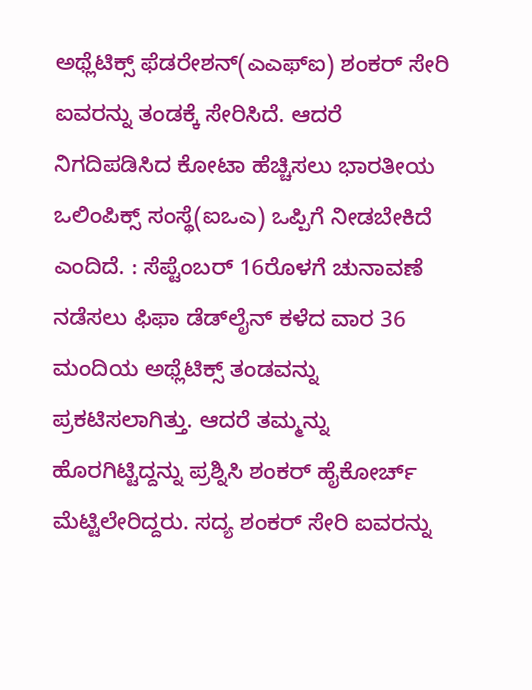ಅಥ್ಲೆಟಿಕ್ಸ್‌ ಫೆಡರೇಶನ್‌(ಎಎಫ್‌ಐ) ಶಂಕರ್‌ ಸೇರಿ ಐವರನ್ನು ತಂಡಕ್ಕೆ ಸೇರಿಸಿದೆ. ಆದರೆ ನಿಗದಿಪಡಿಸಿದ ಕೋಟಾ ಹೆಚ್ಚಿಸಲು ಭಾರತೀಯ ಒಲಿಂಪಿಕ್ಸ್‌ ಸಂಸ್ಥೆ(ಐಒಎ) ಒಪ್ಪಿಗೆ ನೀಡಬೇಕಿದೆ ಎಂದಿದೆ. : ಸೆಪ್ಟೆಂಬರ್ 16ರೊಳಗೆ ಚುನಾವಣೆ ನಡೆಸಲು ಫಿಫಾ ಡೆಡ್‌ಲೈನ್‌ ಕಳೆದ ವಾರ 36 ಮಂದಿಯ ಅಥ್ಲೆಟಿಕ್ಸ್‌ ತಂಡವನ್ನು ಪ್ರಕಟಿಸಲಾಗಿತ್ತು. ಆದರೆ ತಮ್ಮನ್ನು ಹೊರಗಿಟ್ಟಿದ್ದನ್ನು ಪ್ರಶ್ನಿಸಿ ಶಂಕರ್‌ ಹೈಕೋರ್ಚ್‌ ಮೆಟ್ಟಿಲೇರಿದ್ದರು. ಸದ್ಯ ಶಂಕರ್‌ ಸೇರಿ ಐವರನ್ನು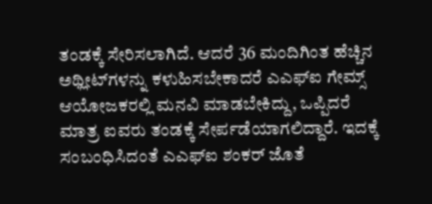ತಂಡಕ್ಕೆ ಸೇರಿಸಲಾಗಿದೆ. ಆದರೆ 36 ಮಂದಿಗಿಂತ ಹೆಚ್ಚಿನ ಅಥ್ಲೀಟ್‌ಗಳನ್ನು ಕಳುಹಿಸಬೇಕಾದರೆ ಎಎಫ್‌ಐ ಗೇಮ್ಸ್‌ ಆಯೋಜಕರಲ್ಲಿ ಮನವಿ ಮಾಡಬೇಕಿದ್ದು, ಒಪ್ಪಿದರೆ ಮಾತ್ರ ಐವರು ತಂಡಕ್ಕೆ ಸೇರ್ಪಡೆಯಾಗಲಿದ್ದಾರೆ. ಇದಕ್ಕೆ ಸಂಬಂಧಿಸಿದಂತೆ ಎಎಫ್‌ಐ ಶಂಕರ್‌ ಜೊತೆ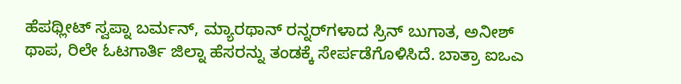ಹೆಪಥ್ಲೀಟ್‌ ಸ್ವಪ್ನಾ ಬರ್ಮನ್‌, ಮ್ಯಾರಥಾನ್‌ ರನ್ನರ್‌ಗಳಾದ ಸ್ರಿನ್‌ ಬುಗಾತ, ಅನೀಶ್‌ ಥಾಪ, ರಿಲೇ ಓಟಗಾರ್ತಿ ಜಿಲ್ನಾ ಹೆಸರನ್ನು ತಂಡಕ್ಕೆ ಸೇರ್ಪಡೆಗೊಳಿಸಿದೆ. ಬಾತ್ರಾ ಐಒಎ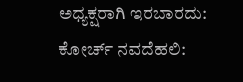ಅಧ್ಯಕ್ಷರಾಗಿ ಇರಬಾರದು: ಕೋರ್ಚ್‌ ನವದೆಹಲಿ: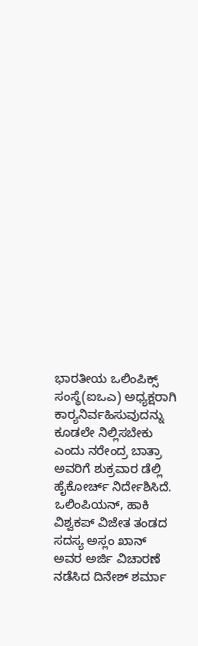ಭಾರತೀಯ ಒಲಿಂಪಿಕ್ಸ್‌ ಸಂಸ್ಥೆ(ಐಒಎ) ಅಧ್ಯಕ್ಷರಾಗಿ ಕಾರ‍್ಯನಿರ್ವಹಿಸುವುದನ್ನು ಕೂಡಲೇ ನಿಲ್ಲಿಸಬೇಕು ಎಂದು ನರೇಂದ್ರ ಬಾತ್ರಾ ಅವರಿಗೆ ಶುಕ್ರವಾರ ಡೆಲ್ಲಿ ಹೈಕೋರ್ಚ್‌ ನಿರ್ದೇಶಿಸಿದೆ. ಒಲಿಂಪಿಯನ್‌, ಹಾಕಿ ವಿಶ್ವಕಪ್‌ ವಿಜೇತ ತಂಡದ ಸದಸ್ಯ ಅಸ್ಲಂ ಖಾನ್‌ ಅವರ ಅರ್ಜಿ ವಿಚಾರಣೆ ನಡೆಸಿದ ದಿನೇಶ್‌ ಶರ್ಮಾ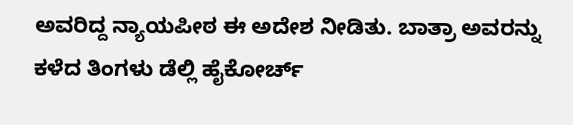ಅವರಿದ್ದ ನ್ಯಾಯಪೀಠ ಈ ಅದೇಶ ನೀಡಿತು. ಬಾತ್ರಾ ಅವರನ್ನು ಕಳೆದ ತಿಂಗಳು ಡೆಲ್ಲಿ ಹೈಕೋರ್ಚ್‌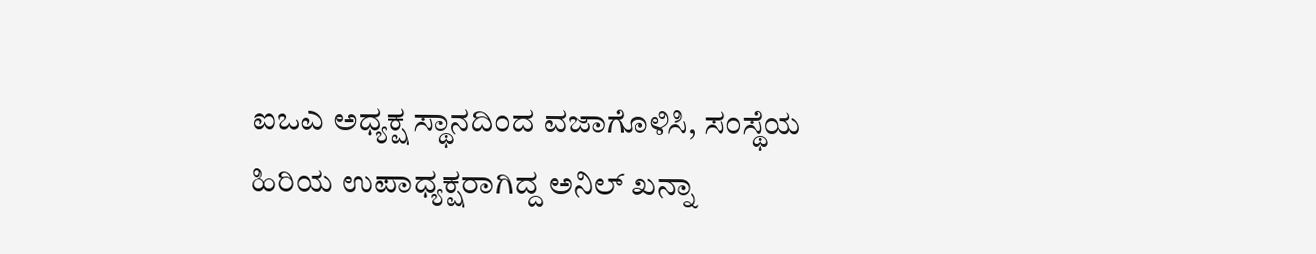ಐಒಎ ಅಧ್ಯಕ್ಷ ಸ್ಥಾನದಿಂದ ವಜಾಗೊಳಿಸಿ, ಸಂಸ್ಥೆಯ ಹಿರಿಯ ಉಪಾಧ್ಯಕ್ಷರಾಗಿದ್ದ ಅನಿಲ್‌ ಖನ್ನಾ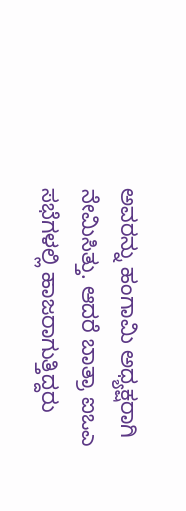ಅವರನ್ನು ಹಂಗಾಮಿ ಅಧ್ಯಕ್ಷರಾಗಿ ನೇಮಿಸಿತ್ತು. ಆದರೆ ಬಾತ್ರಾ ಐಒಎ ಸಭೆಗಳಲ್ಲಿ ಹಾಜರಾಗುತ್ತಿದ್ದರು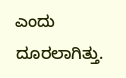ಎಂದು ದೂರಲಾಗಿತ್ತು.